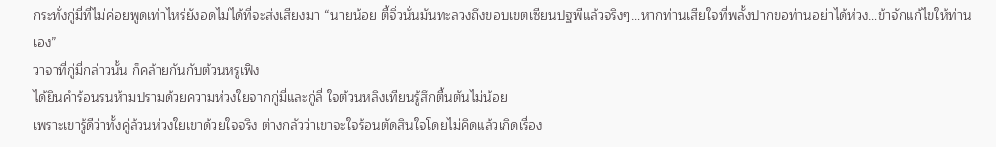กระทั่งกู่มี่ที่ไม่ค่อยพูดเท่าไหร่ยังอดไม่ได้ที่จะส่งเสียงมา “นายน้อย ตี้จิ่วนั่นมันทะลวงถึงขอบเขตเซียนปฐพีแล้วจริงๆ…หากท่านเสียใจที่พลั้งปากขอท่านอย่าได้ห่วง…ข้าจักแก้ไขให้ท่านเอง”
วาจาที่กู่มี่กล่าวนั้น ก็คล้ายกันกับต้วนหรูเฟิง
ได้ยินคำร้อนรนห้ามปรามด้วยความห่วงใยจากกู่มี่และกู่ลี่ ใจต้วนหลิงเทียนรู้สึกตื้นตันไม่น้อย
เพราะเขารู้ดีว่าทั้งคู่ล้วนห่วงใยเขาด้วยใจจริง ต่างกลัวว่าเขาจะใจร้อนตัดสินใจโดยไม่คิดแล้วเกิดเรื่อง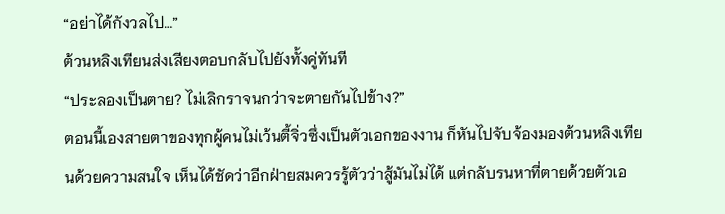“อย่าได้กังวลไป…”
ต้วนหลิงเทียนส่งเสียงตอบกลับไปยังทั้งคู่ทันที
“ประลองเป็นตาย? ไม่เลิกราจนกว่าจะตายกันไปข้าง?”
ตอนนี้เองสายตาของทุกผู้คนไม่เว้นตี้จิ่วซึ่งเป็นตัวเอกของงาน ก็หันไปจับจ้องมองต้วนหลิงเทียนด้วยความสนใจ เห็นได้ชัดว่าอีกฝ่ายสมควรรู้ตัวว่าสู้มันไม่ได้ แต่กลับรนหาที่ตายด้วยตัวเอ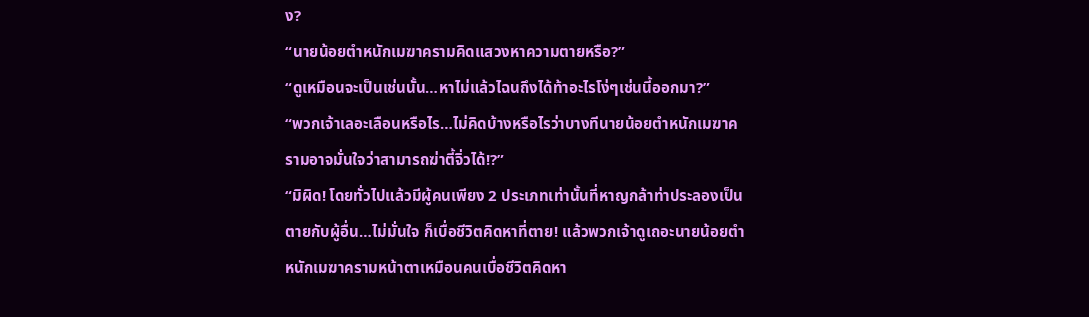ง?
“นายน้อยตำหนักเมฆาครามคิดแสวงหาความตายหรือ?”
“ดูเหมือนจะเป็นเช่นนั้น…หาไม่แล้วไฉนถึงได้ท้าอะไรโง่ๆเช่นนี้ออกมา?”
“พวกเจ้าเลอะเลือนหรือไร…ไม่คิดบ้างหรือไรว่าบางทีนายน้อยตำหนักเมฆาครามอาจมั่นใจว่าสามารถฆ่าตี้จิ่วได้!?”
“มิผิด! โดยทั่วไปแล้วมีผู้คนเพียง 2 ประเภทเท่านั้นที่หาญกล้าท่าประลองเป็นตายกับผู้อื่น…ไม่มั่นใจ ก็เบื่อชีวิตคิดหาที่ตาย! แล้วพวกเจ้าดูเถอะนายน้อยตำหนักเมฆาครามหน้าตาเหมือนคนเบื่อชีวิตคิดหา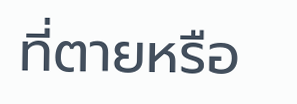ที่ตายหรือ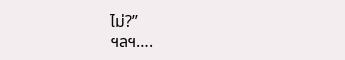ไม่?”
ฯลฯ….